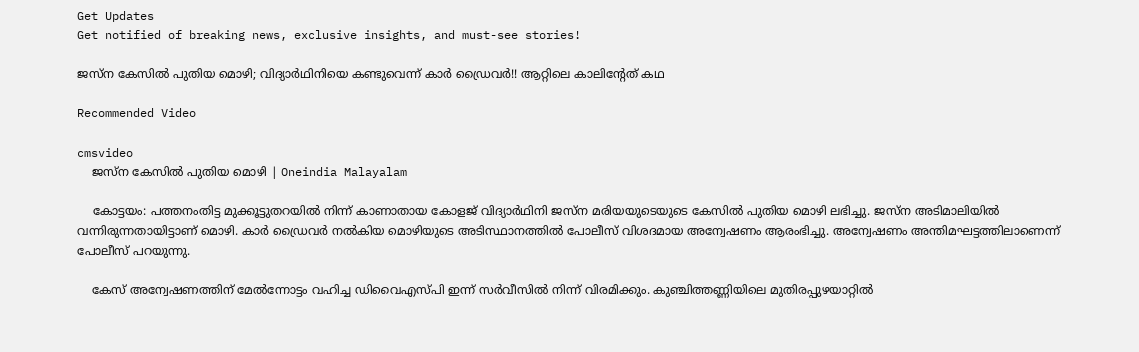Get Updates
Get notified of breaking news, exclusive insights, and must-see stories!

ജസ്‌ന കേസില്‍ പുതിയ മൊഴി; വിദ്യാര്‍ഥിനിയെ കണ്ടുവെന്ന് കാര്‍ ഡ്രൈവര്‍!! ആറ്റിലെ കാലിന്റേത് കഥ

Recommended Video

cmsvideo
    ജസ്‌ന കേസില്‍ പുതിയ മൊഴി | Oneindia Malayalam

    കോട്ടയം: പത്തനംതിട്ട മുക്കൂട്ടുതറയില്‍ നിന്ന് കാണാതായ കോളജ് വിദ്യാര്‍ഥിനി ജസ്‌ന മരിയയുടെയുടെ കേസില്‍ പുതിയ മൊഴി ലഭിച്ചു. ജസ്‌ന അടിമാലിയില്‍ വന്നിരുന്നതായിട്ടാണ് മൊഴി. കാര്‍ ഡ്രൈവര്‍ നല്‍കിയ മൊഴിയുടെ അടിസ്ഥാനത്തില്‍ പോലീസ് വിശദമായ അന്വേഷണം ആരംഭിച്ചു. അന്വേഷണം അന്തിമഘട്ടത്തിലാണെന്ന് പോലീസ് പറയുന്നു.

    കേസ് അന്വേഷണത്തിന് മേല്‍ന്നോട്ടം വഹിച്ച ഡിവൈഎസ്പി ഇന്ന് സര്‍വീസില്‍ നിന്ന് വിരമിക്കും. കുഞ്ചിത്തണ്ണിയിലെ മുതിരപ്പുഴയാറ്റില്‍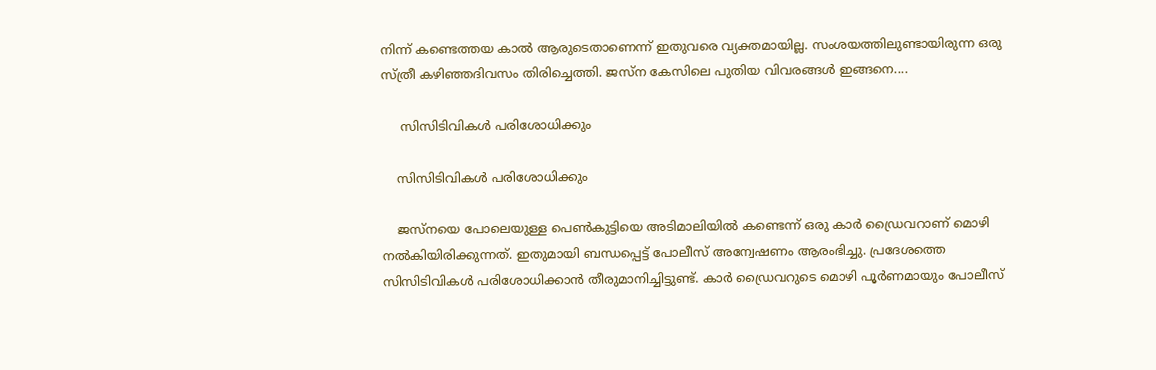നിന്ന് കണ്ടെത്തയ കാല്‍ ആരുടെതാണെന്ന് ഇതുവരെ വ്യക്തമായില്ല. സംശയത്തിലുണ്ടായിരുന്ന ഒരു സ്ത്രീ കഴിഞ്ഞദിവസം തിരിച്ചെത്തി. ജസ്‌ന കേസിലെ പുതിയ വിവരങ്ങള്‍ ഇങ്ങനെ....

     സിസിടിവികള്‍ പരിശോധിക്കും

    സിസിടിവികള്‍ പരിശോധിക്കും

    ജസ്‌നയെ പോലെയുള്ള പെണ്‍കുട്ടിയെ അടിമാലിയില്‍ കണ്ടെന്ന് ഒരു കാര്‍ ഡ്രൈവറാണ് മൊഴി നല്‍കിയിരിക്കുന്നത്. ഇതുമായി ബന്ധപ്പെട്ട് പോലീസ് അന്വേഷണം ആരംഭിച്ചു. പ്രദേശത്തെ സിസിടിവികള്‍ പരിശോധിക്കാന്‍ തീരുമാനിച്ചിട്ടുണ്ട്. കാര്‍ ഡ്രൈവറുടെ മൊഴി പൂര്‍ണമായും പോലീസ്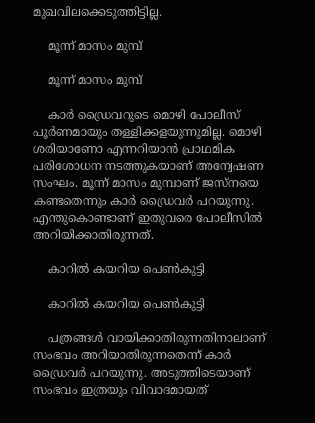മുഖവിലക്കെടുത്തിട്ടില്ല.

    മൂന്ന് മാസം മുമ്പ്

    മൂന്ന് മാസം മുമ്പ്

    കാര്‍ ഡ്രൈവറുടെ മൊഴി പോലീസ് പൂര്‍ണമായും തള്ളിക്കളയുന്നുമില്ല. മൊഴി ശരിയാണോ എന്നറിയാന്‍ പ്രാഥമിക പരിശോധന നടത്തുകയാണ് അന്വേഷണ സംഘം. മൂന്ന് മാസം മുമ്പാണ് ജസ്‌നയെ കണ്ടതെന്നും കാര്‍ ഡ്രൈവര്‍ പറയുന്നു. എന്തുകൊണ്ടാണ് ഇതുവരെ പോലീസില്‍ അറിയിക്കാതിരുന്നത്.

    കാറില്‍ കയറിയ പെണ്‍കുട്ടി

    കാറില്‍ കയറിയ പെണ്‍കുട്ടി

    പത്രങ്ങള്‍ വായിക്കാതിരുന്നതിനാലാണ് സംഭവം അറിയാതിരുന്നതെന്ന് കാര്‍ ഡ്രൈവര്‍ പറയുന്നു. അടുത്തിടെയാണ് സംഭവം ഇത്രയും വിവാദമായത്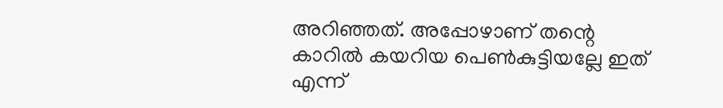അറിഞ്ഞത്. അപ്പോഴാണ് തന്റെ കാറില്‍ കയറിയ പെണ്‍കുട്ടിയല്ലേ ഇത് എന്ന്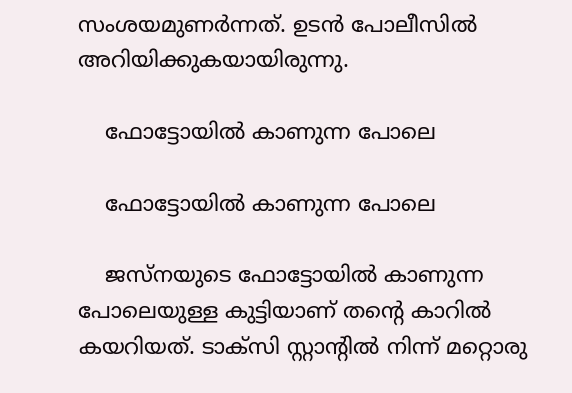സംശയമുണര്‍ന്നത്. ഉടന്‍ പോലീസില്‍ അറിയിക്കുകയായിരുന്നു.

    ഫോട്ടോയില്‍ കാണുന്ന പോലെ

    ഫോട്ടോയില്‍ കാണുന്ന പോലെ

    ജസ്‌നയുടെ ഫോട്ടോയില്‍ കാണുന്ന പോലെയുള്ള കുട്ടിയാണ് തന്റെ കാറില്‍ കയറിയത്. ടാക്‌സി സ്റ്റാന്റില്‍ നിന്ന് മറ്റൊരു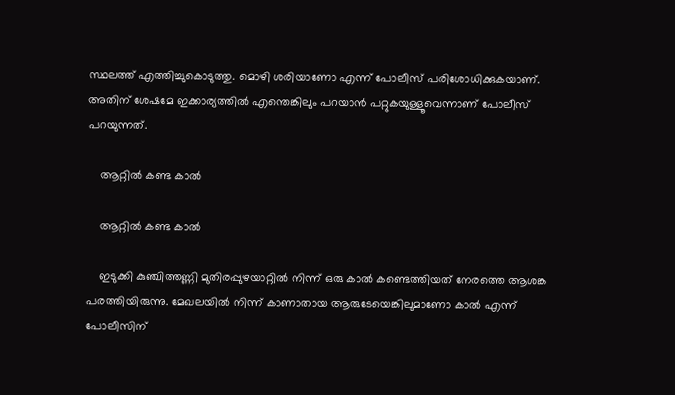സ്ഥലത്ത് എത്തിച്ചുകൊടുത്തു. മൊഴി ശരിയാണോ എന്ന് പോലീസ് പരിശോധിക്കുകയാണ്. അതിന് ശേഷമേ ഇക്കാര്യത്തില്‍ എന്തെങ്കിലും പറയാന്‍ പറ്റുകയുള്ളൂവെന്നാണ് പോലീസ് പറയുന്നത്.

    ആറ്റില്‍ കണ്ട കാല്‍

    ആറ്റില്‍ കണ്ട കാല്‍

    ഇടുക്കി കുഞ്ചിത്തണ്ണി മുതിരപ്പുഴയാറ്റില്‍ നിന്ന് ഒരു കാല്‍ കണ്ടെത്തിയത് നേരത്തെ ആശങ്ക പരത്തിയിരുന്നു. മേഖലയില്‍ നിന്ന് കാണാതായ ആരുടേയെങ്കിലുമാണോ കാല്‍ എന്ന് പോലീസിന്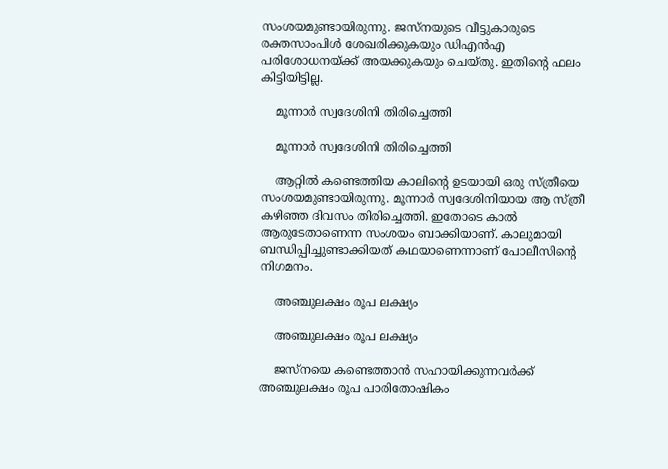സംശയമുണ്ടായിരുന്നു. ജസ്‌നയുടെ വീട്ടുകാരുടെ രക്തസാംപിള്‍ ശേഖരിക്കുകയും ഡിഎന്‍എ പരിശോധനയ്ക്ക് അയക്കുകയും ചെയ്തു. ഇതിന്റെ ഫലം കിട്ടിയിട്ടില്ല.

    മൂന്നാര്‍ സ്വദേശിനി തിരിച്ചെത്തി

    മൂന്നാര്‍ സ്വദേശിനി തിരിച്ചെത്തി

    ആറ്റില്‍ കണ്ടെത്തിയ കാലിന്റെ ഉടയായി ഒരു സ്ത്രീയെ സംശയമുണ്ടായിരുന്നു. മൂന്നാര്‍ സ്വദേശിനിയായ ആ സ്ത്രീ കഴിഞ്ഞ ദിവസം തിരിച്ചെത്തി. ഇതോടെ കാല്‍ ആരുടേതാണെന്ന സംശയം ബാക്കിയാണ്. കാലുമായി ബന്ധിപ്പിച്ചുണ്ടാക്കിയത് കഥയാണെന്നാണ് പോലീസിന്റെ നിഗമനം.

    അഞ്ചുലക്ഷം രൂപ ലക്ഷ്യം

    അഞ്ചുലക്ഷം രൂപ ലക്ഷ്യം

    ജസ്‌നയെ കണ്ടെത്താന്‍ സഹായിക്കുന്നവര്‍ക്ക് അഞ്ചുലക്ഷം രൂപ പാരിതോഷികം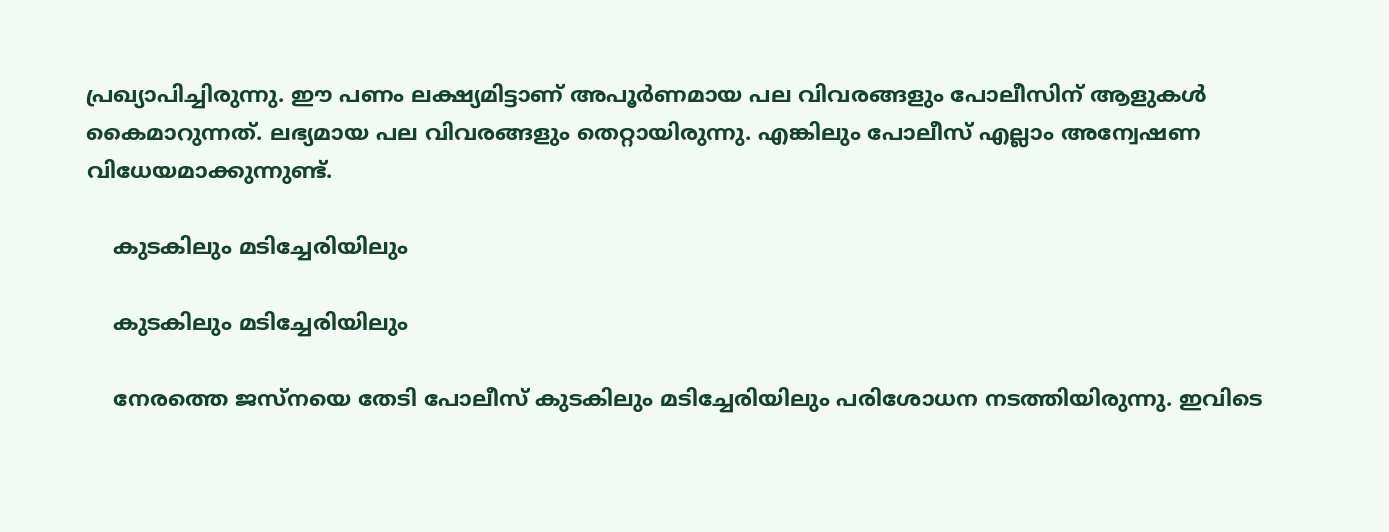പ്രഖ്യാപിച്ചിരുന്നു. ഈ പണം ലക്ഷ്യമിട്ടാണ് അപൂര്‍ണമായ പല വിവരങ്ങളും പോലീസിന് ആളുകള്‍ കൈമാറുന്നത്. ലഭ്യമായ പല വിവരങ്ങളും തെറ്റായിരുന്നു. എങ്കിലും പോലീസ് എല്ലാം അന്വേഷണ വിധേയമാക്കുന്നുണ്ട്.

    കുടകിലും മടിച്ചേരിയിലും

    കുടകിലും മടിച്ചേരിയിലും

    നേരത്തെ ജസ്‌നയെ തേടി പോലീസ് കുടകിലും മടിച്ചേരിയിലും പരിശോധന നടത്തിയിരുന്നു. ഇവിടെ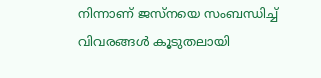നിന്നാണ് ജസ്‌നയെ സംബന്ധിച്ച് വിവരങ്ങള്‍ കൂടുതലായി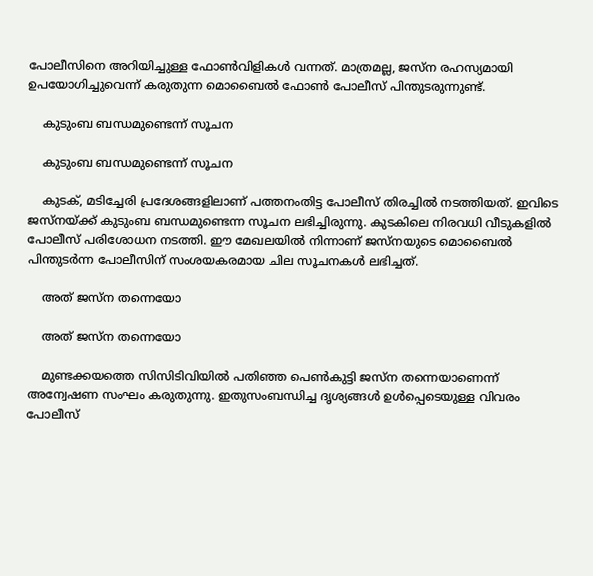പോലീസിനെ അറിയിച്ചുള്ള ഫോണ്‍വിളികള്‍ വന്നത്. മാത്രമല്ല, ജസ്‌ന രഹസ്യമായി ഉപയോഗിച്ചുവെന്ന് കരുതുന്ന മൊബൈല്‍ ഫോണ്‍ പോലീസ് പിന്തുടരുന്നുണ്ട്.

    കുടുംബ ബന്ധമുണ്ടെന്ന് സൂചന

    കുടുംബ ബന്ധമുണ്ടെന്ന് സൂചന

    കുടക്, മടിച്ചേരി പ്രദേശങ്ങളിലാണ് പത്തനംതിട്ട പോലീസ് തിരച്ചില്‍ നടത്തിയത്. ഇവിടെ ജസ്‌നയ്ക്ക് കുടുംബ ബന്ധമുണ്ടെന്ന സൂചന ലഭിച്ചിരുന്നു. കുടകിലെ നിരവധി വീടുകളില്‍ പോലീസ് പരിശോധന നടത്തി. ഈ മേഖലയില്‍ നിന്നാണ് ജസ്‌നയുടെ മൊബൈല്‍ പിന്തുടര്‍ന്ന പോലീസിന് സംശയകരമായ ചില സൂചനകള്‍ ലഭിച്ചത്.

    അത് ജസ്‌ന തന്നെയോ

    അത് ജസ്‌ന തന്നെയോ

    മുണ്ടക്കയത്തെ സിസിടിവിയില്‍ പതിഞ്ഞ പെണ്‍കുട്ടി ജസ്‌ന തന്നെയാണെന്ന് അന്വേഷണ സംഘം കരുതുന്നു. ഇതുസംബന്ധിച്ച ദൃശ്യങ്ങള്‍ ഉള്‍പ്പെടെയുള്ള വിവരം പോലീസ്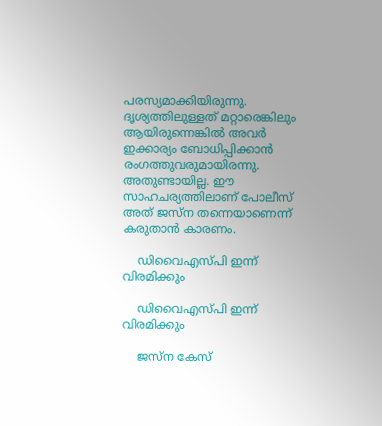പരസ്യമാക്കിയിരുന്നു. ദൃശ്യത്തിലുള്ളത് മറ്റാരെങ്കിലും ആയിരുന്നെങ്കില്‍ അവര്‍ ഇക്കാര്യം ബോധിപ്പിക്കാന്‍ രംഗത്തുവരുമായിരന്നു. അതുണ്ടായില്ല. ഈ സാഹചര്യത്തിലാണ് പോലീസ് അത് ജസ്‌ന തന്നെയാണെന്ന് കരുതാന്‍ കാരണം.

    ഡിവൈഎസ്പി ഇന്ന് വിരമിക്കും

    ഡിവൈഎസ്പി ഇന്ന് വിരമിക്കും

    ജസ്‌ന കേസ്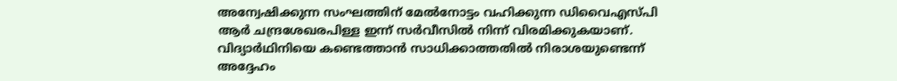അന്വേഷിക്കുന്ന സംഘത്തിന് മേല്‍നോട്ടം വഹിക്കുന്ന ഡിവൈഎസ്പി ആര്‍ ചന്ദ്രശേഖരപിള്ള ഇന്ന് സര്‍വീസില്‍ നിന്ന് വിരമിക്കുകയാണ്. വിദ്യാര്‍ഥിനിയെ കണ്ടെത്താന്‍ സാധിക്കാത്തതില്‍ നിരാശയുണ്ടെന്ന് അദ്ദേഹം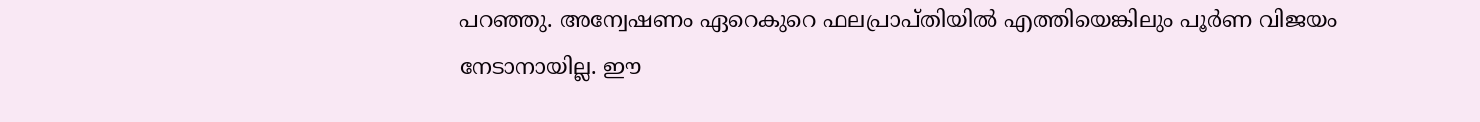പറഞ്ഞു. അന്വേഷണം ഏറെകുറെ ഫലപ്രാപ്തിയില്‍ എത്തിയെങ്കിലും പൂര്‍ണ വിജയം നേടാനായില്ല. ഈ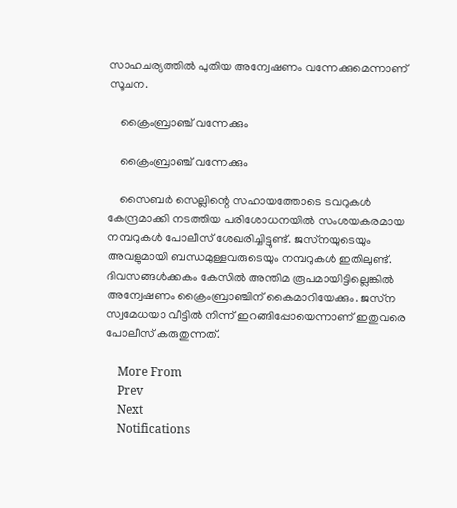സാഹചര്യത്തില്‍ പുതിയ അന്വേഷണം വന്നേക്കുമെന്നാണ് സൂചന.

    ക്രൈംബ്രാഞ്ച് വന്നേക്കും

    ക്രൈംബ്രാഞ്ച് വന്നേക്കും

    സൈബര്‍ സെല്ലിന്റെ സഹായത്തോടെ ടവറുകള്‍ കേന്ദ്രമാക്കി നടത്തിയ പരിശോധനയില്‍ സംശയകരമായ നമ്പറുകള്‍ പോലീസ് ശേഖരിച്ചിട്ടുണ്ട്. ജസ്‌നയുടെയും അവളുമായി ബന്ധമുള്ളവരുടെയും നമ്പറുകള്‍ ഇതിലുണ്ട്. ദിവസങ്ങള്‍ക്കകം കേസില്‍ അന്തിമ രൂപമായിട്ടില്ലെങ്കില്‍ അന്വേഷണം ക്രൈംബ്രാഞ്ചിന് കൈമാറിയേക്കും. ജസ്‌ന സ്വമേധയാ വീട്ടില്‍ നിന്ന് ഇറങ്ങിപ്പോയെന്നാണ് ഇതുവരെ പോലീസ് കരുതുന്നത്.

    More From
    Prev
    Next
    Notifications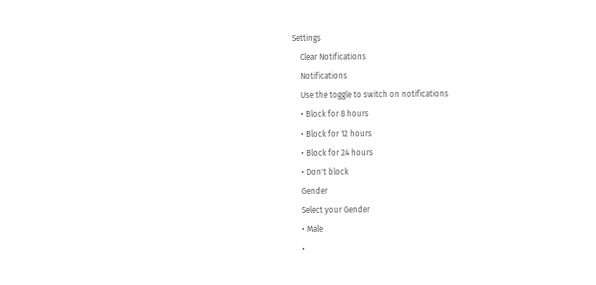Settings
    Clear Notifications
    Notifications
    Use the toggle to switch on notifications
    • Block for 8 hours
    • Block for 12 hours
    • Block for 24 hours
    • Don't block
    Gender
    Select your Gender
    • Male
    •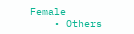Female
    • Others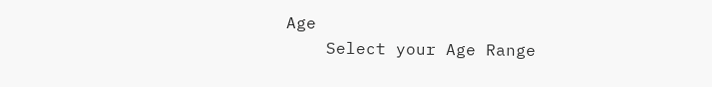Age
    Select your Age Range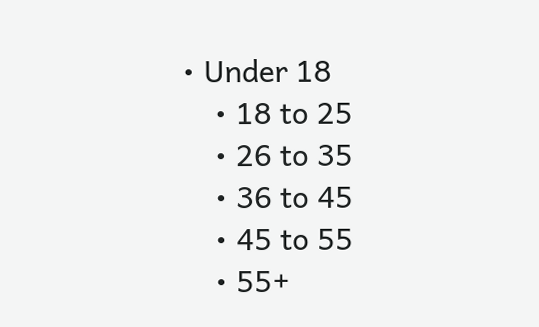• Under 18
    • 18 to 25
    • 26 to 35
    • 36 to 45
    • 45 to 55
    • 55+